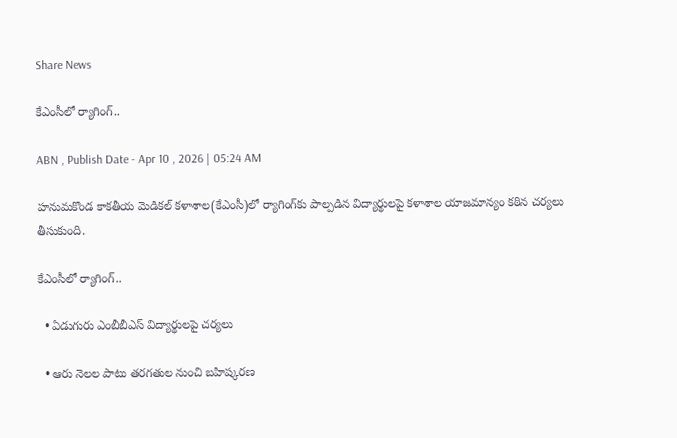Share News

కేఎంసీలో ర్యాగింగ్‌..

ABN , Publish Date - Apr 10 , 2026 | 05:24 AM

హనుమకొండ కాకతీయ మెడికల్‌ కళాశాల(కేఎంసీ)లో ర్యాగింగ్‌కు పాల్పడిన విద్యార్థులపై కళాశాల యాజమాన్యం కఠిన చర్యలు తీసుకుంది.

కేఎంసీలో ర్యాగింగ్‌..

  • ఏడుగురు ఎంబీబీఎస్‌ విద్యార్థులపై చర్యలు

  • ఆరు నెలల పాటు తరగతుల నుంచి బహిష్కరణ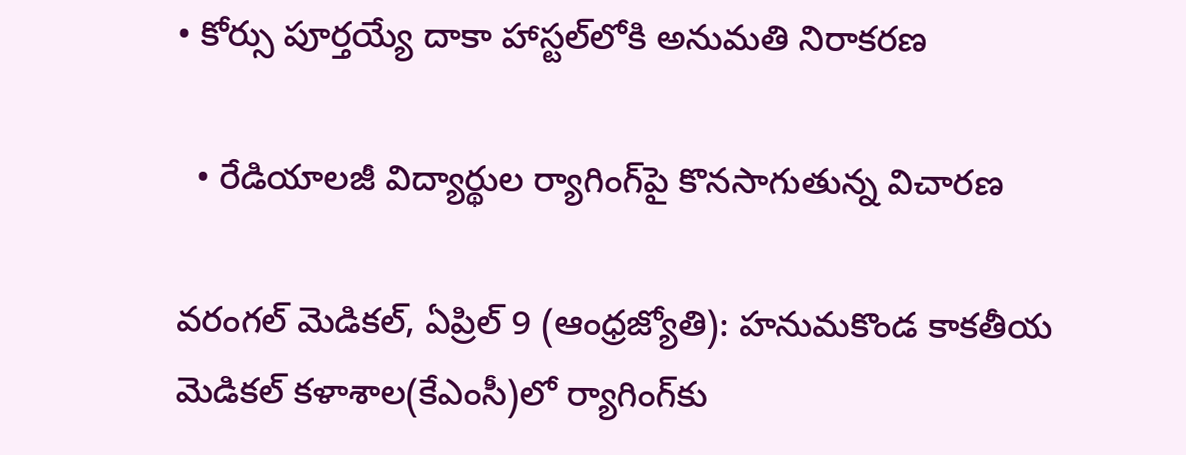• కోర్సు పూర్తయ్యే దాకా హాస్టల్‌లోకి అనుమతి నిరాకరణ

  • రేడియాలజీ విద్యార్థుల ర్యాగింగ్‌పై కొనసాగుతున్న విచారణ

వరంగల్‌ మెడికల్‌, ఏప్రిల్‌ 9 (ఆంధ్రజ్యోతి): హనుమకొండ కాకతీయ మెడికల్‌ కళాశాల(కేఎంసీ)లో ర్యాగింగ్‌కు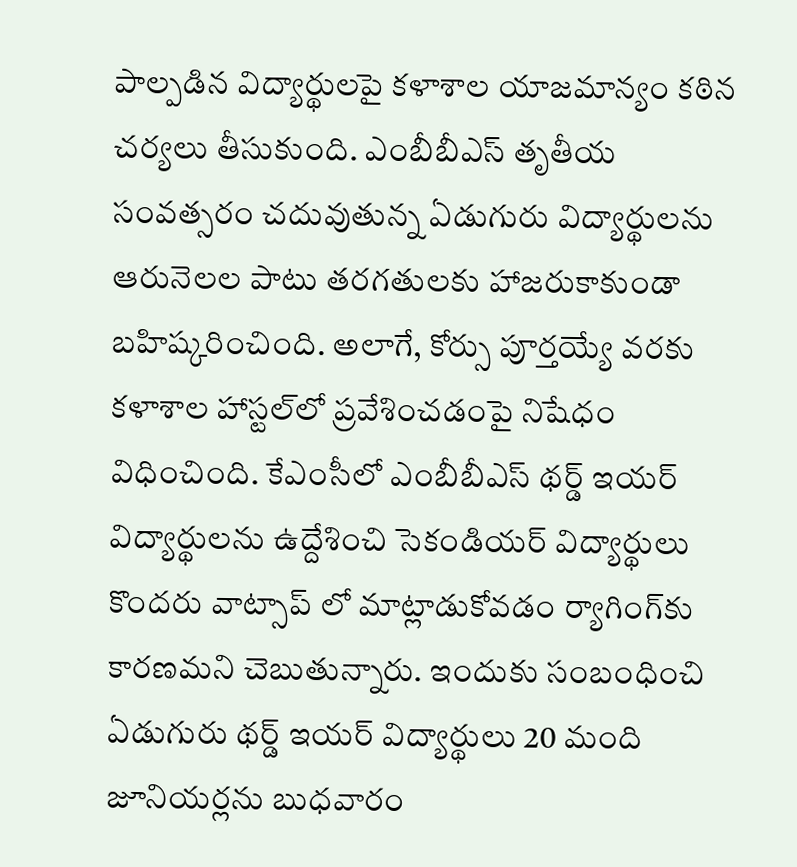పాల్పడిన విద్యార్థులపై కళాశాల యాజమాన్యం కఠిన చర్యలు తీసుకుంది. ఎంబీబీఎస్‌ తృతీయ సంవత్సరం చదువుతున్న ఏడుగురు విద్యార్థులను ఆరునెలల పాటు తరగతులకు హాజరుకాకుండా బహిష్కరించింది. అలాగే, కోర్సు పూర్తయ్యే వరకు కళాశాల హాస్టల్‌లో ప్రవేశించడంపై నిషేధం విధించింది. కేఎంసీలో ఎంబీబీఎస్‌ థర్డ్‌ ఇయర్‌ విద్యార్థులను ఉద్దేశించి సెకండియర్‌ విద్యార్థులు కొందరు వాట్సాప్‌ లో మాట్లాడుకోవడం ర్యాగింగ్‌కు కారణమని చెబుతున్నారు. ఇందుకు సంబంధించి ఏడుగురు థర్డ్‌ ఇయర్‌ విద్యార్థులు 20 మంది జూనియర్లను బుధవారం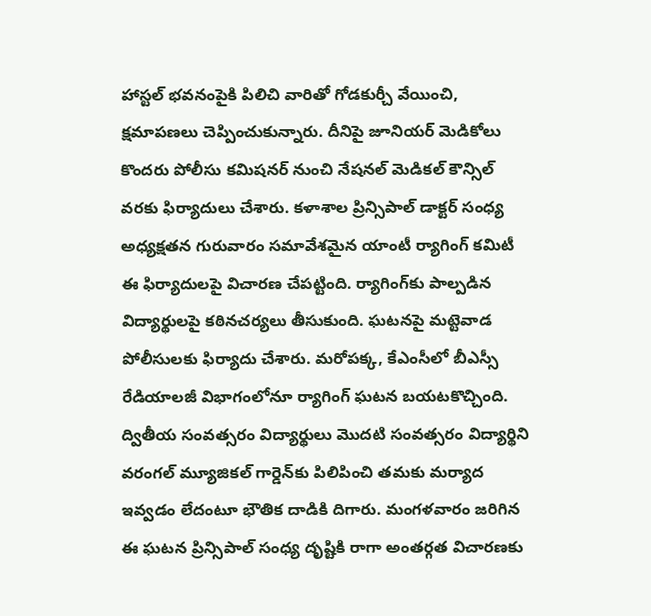హాస్టల్‌ భవనంపైకి పిలిచి వారితో గోడకుర్చీ వేయించి, క్షమాపణలు చెప్పించుకున్నారు. దీనిపై జూనియర్‌ మెడికోలు కొందరు పోలీసు కమిషనర్‌ నుంచి నేషనల్‌ మెడికల్‌ కౌన్సిల్‌ వరకు ఫిర్యాదులు చేశారు. కళాశాల ప్రిన్సిపాల్‌ డాక్టర్‌ సంధ్య అధ్యక్షతన గురువారం సమావేశమైన యాంటీ ర్యాగింగ్‌ కమిటీ ఈ ఫిర్యాదులపై విచారణ చేపట్టింది. ర్యాగింగ్‌కు పాల్పడిన విద్యార్థులపై కఠినచర్యలు తీసుకుంది. ఘటనపై మట్టెవాడ పోలీసులకు ఫిర్యాదు చేశారు. మరోపక్క, కేఎంసీలో బీఎస్సీ రేడియాలజీ విభాగంలోనూ ర్యాగింగ్‌ ఘటన బయటకొచ్చింది. ద్వితీయ సంవత్సరం విద్యార్థులు మొదటి సంవత్సరం విద్యార్థిని వరంగల్‌ మ్యూజికల్‌ గార్డెన్‌కు పిలిపించి తమకు మర్యాద ఇవ్వడం లేదంటూ భౌతిక దాడికి దిగారు. మంగళవారం జరిగిన ఈ ఘటన ప్రిన్సిపాల్‌ సంధ్య దృష్టికి రాగా అంతర్గత విచారణకు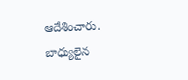ఆదేశించారు. బాధ్యులైన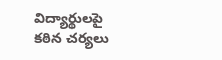విద్యార్థులపై కఠిన చర్యలు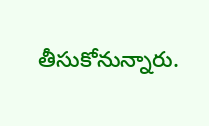తీసుకోనున్నారు.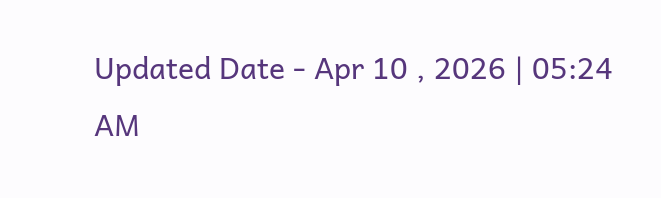Updated Date - Apr 10 , 2026 | 05:24 AM